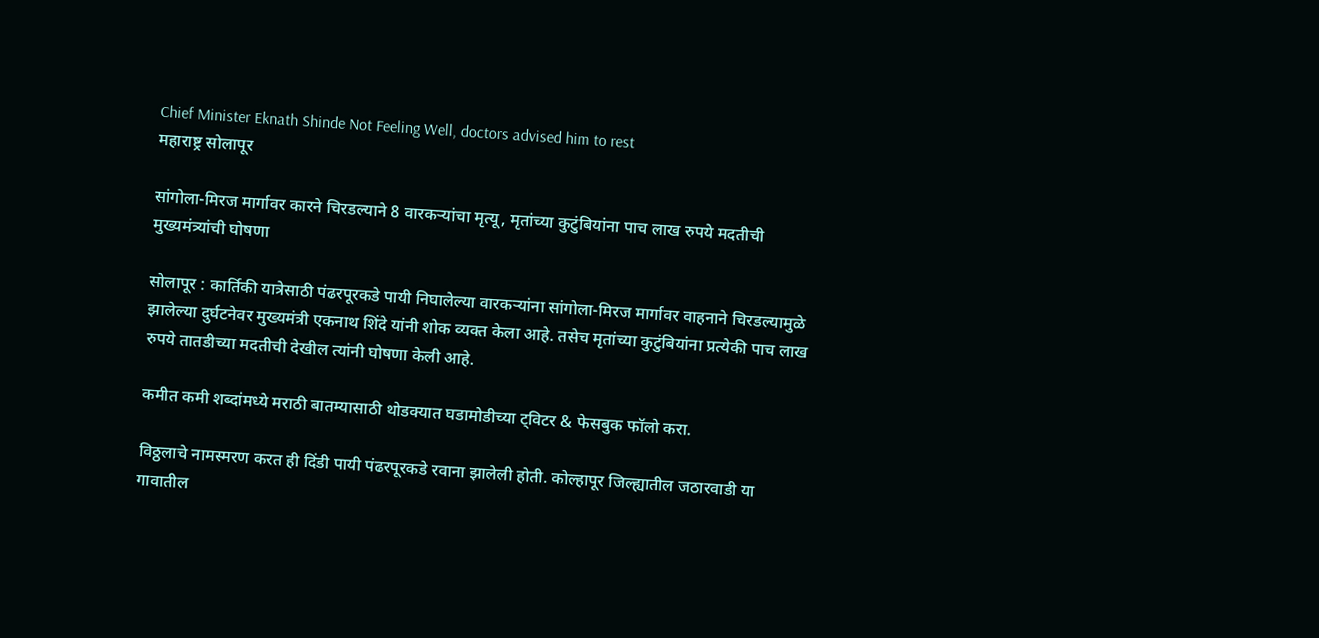Chief Minister Eknath Shinde Not Feeling Well, doctors advised him to rest
महाराष्ट्र सोलापूर

सांगोला-मिरज मार्गावर कारने चिरडल्याने 8 वारकऱ्यांचा मृत्यू, मृतांच्या कुटुंबियांना पाच लाख रुपये मदतीची मुख्यमंत्र्यांची घोषणा

सोलापूर : कार्तिकी यात्रेसाठी पंढरपूरकडे पायी निघालेल्या वारकऱ्यांना सांगोला-मिरज मार्गावर वाहनाने चिरडल्यामुळे झालेल्या दुर्घटनेवर मुख्यमंत्री एकनाथ शिंदे यांनी शोक व्यक्त केला आहे. तसेच मृतांच्या कुटुंबियांना प्रत्येकी पाच लाख रुपये तातडीच्या मदतीची देखील त्यांनी घोषणा केली आहे.

कमीत कमी शब्दांमध्ये मराठी बातम्यासाठी थोडक्यात घडामोडीच्या ट्विटर & फेसबुक फॉलो करा.

विठ्ठलाचे नामस्मरण करत ही दिंडी पायी पंढरपूरकडे रवाना झालेली होती. कोल्हापूर जिल्ह्यातील जठारवाडी या गावातील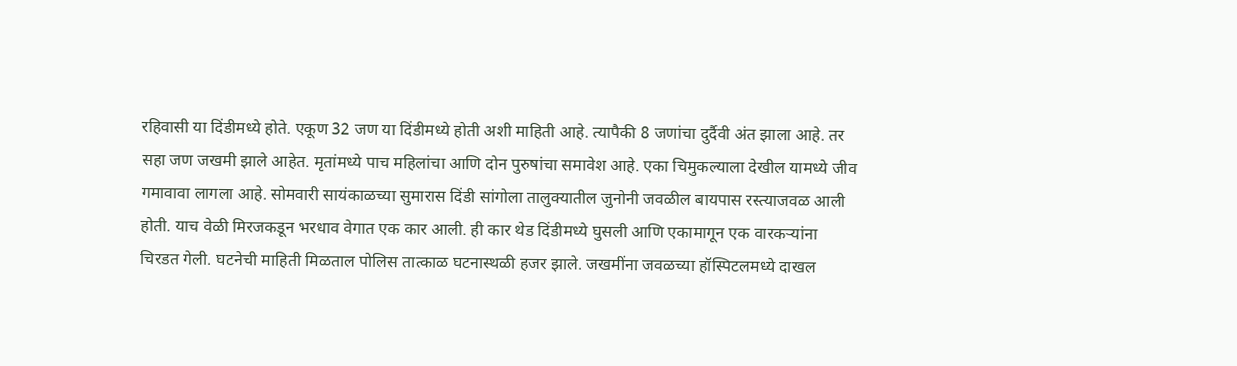रहिवासी या दिंडीमध्ये होते. एकूण 32 जण या दिंडीमध्ये होती अशी माहिती आहे. त्यापैकी 8 जणांचा दुर्दैवी अंत झाला आहे. तर सहा जण जखमी झाले आहेत. मृतांमध्ये पाच महिलांचा आणि दोन पुरुषांचा समावेश आहे. एका चिमुकल्याला देखील यामध्ये जीव गमावावा लागला आहे. सोमवारी सायंकाळच्या सुमारास दिंडी सांगोला तालुक्यातील जुनोनी जवळील बायपास रस्त्याजवळ आली होती. याच वेळी मिरजकडून भरधाव वेगात एक कार आली. ही कार थेड दिंडीमध्ये घुसली आणि एकामागून एक वारकऱ्यांना चिरडत गेली. घटनेची माहिती मिळताल पोलिस तात्काळ घटनास्थळी हजर झाले. जखमींना जवळच्या हॉस्पिटलमध्ये दाखल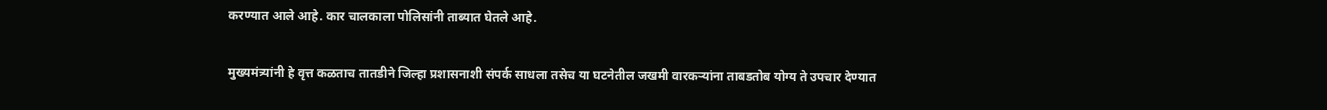करण्यात आले आहे. कार चालकाला पोलिसांनी ताब्यात घेतले आहे.

मुख्यमंत्र्यांनी हे वृत्त कळताच तातडीने जिल्हा प्रशासनाशी संपर्क साधला तसेच या घटनेतील जखमी वारकऱ्यांना ताबडतोब योग्य ते उपचार देण्यात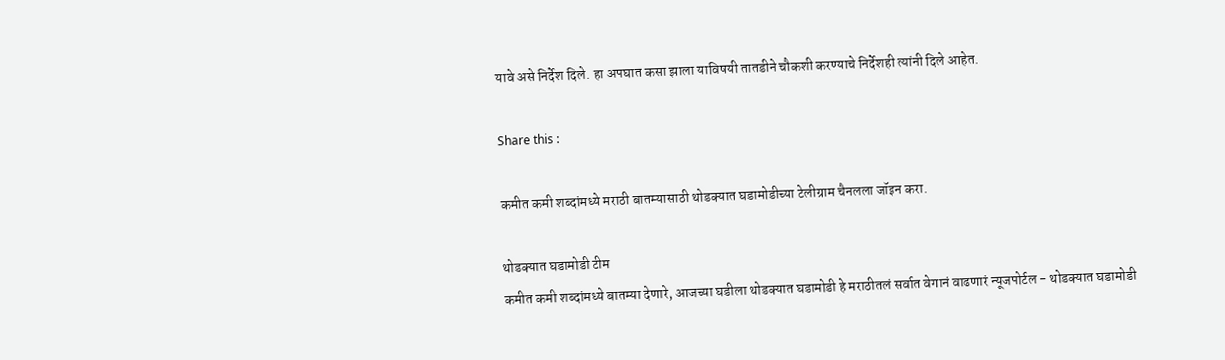यावे असे निर्देश दिले. हा अपघात कसा झाला याविषयी तातडीने चौकशी करण्याचे निर्देशही त्यांनी दिले आहेत.

Share this :

कमीत कमी शब्दांमध्ये मराठी बातम्यासाठी थोडक्यात घडामोडीच्या टेलीग्राम चैनलला जॉइन करा.

थोडक्यात घडामोडी टीम
कमीत कमी शब्दांमध्ये बातम्या देणारे, आजच्या घडीला थोडक्यात घडामोडी हे मराठीतलं सर्वात वेगानं वाढणारं न्यूजपोर्टल - थोडक्यात घडामोडी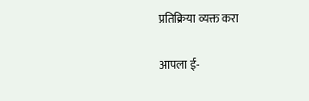प्रतिक्रिया व्यक्त करा

आपला ई-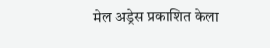मेल अड्रेस प्रकाशित केला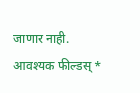जाणार नाही. आवश्यक फील्डस् *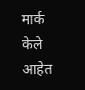मार्क केले आहेत